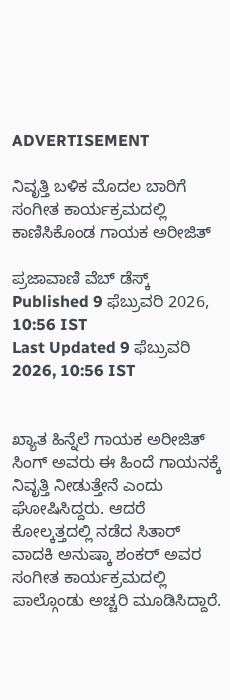ADVERTISEMENT

ನಿವೃತ್ತಿ ಬಳಿಕ ಮೊದಲ ಬಾರಿಗೆ ಸಂಗೀತ ಕಾರ್ಯಕ್ರಮದಲ್ಲಿ ಕಾಣಿಸಿಕೊಂಡ ಗಾಯಕ ಅರೀಜಿತ್

ಪ್ರಜಾವಾಣಿ ವೆಬ್‌ ಡೆಸ್ಕ್‌
Published 9 ಫೆಬ್ರುವರಿ 2026, 10:56 IST
Last Updated 9 ಫೆಬ್ರುವರಿ 2026, 10:56 IST


ಖ್ಯಾತ ಹಿನ್ನೆಲೆ ಗಾಯಕ ಅರೀಜಿತ್ ಸಿಂಗ್‌ ಅವರು ಈ ಹಿಂದೆ ಗಾಯನಕ್ಕೆ ನಿವೃತ್ತಿ ನೀಡುತ್ತೇನೆ ಎಂದು ಘೋಷಿಸಿದ್ದರು. ಆದರೆ ಕೋಲ್ಕತ್ತದಲ್ಲಿ ನಡೆದ ಸಿತಾರ್ ವಾದಕಿ ಅನುಷ್ಕಾ ಶಂಕರ್ ಅವರ ಸಂಗೀತ ಕಾರ್ಯಕ್ರಮದಲ್ಲಿ ಪಾಲ್ಗೊಂಡು ಅಚ್ಚರಿ ಮೂಡಿಸಿದ್ದಾರೆ.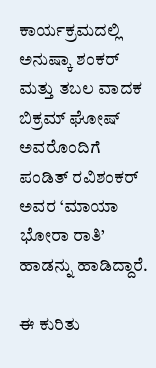ಕಾರ್ಯಕ್ರಮದಲ್ಲಿ ಅನುಷ್ಕಾ ಶಂಕರ್ ಮತ್ತು ತಬಲ ವಾದಕ ಬಿಕ್ರಮ್ ಘೋಷ್ ಅವರೊಂದಿಗೆ ಪಂಡಿತ್ ರವಿಶಂಕರ್ ಅವರ ‘ಮಾಯಾ ಭೋರಾ ರಾತಿ’ ಹಾಡನ್ನು ಹಾಡಿದ್ದಾರೆ.

ಈ ಕುರಿತು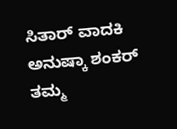ಸಿತಾರ್ ವಾದಕಿ ಅನುಷ್ಕಾ ಶಂಕರ್ ತಮ್ಮ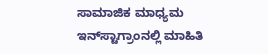ಸಾಮಾಜಿಕ ಮಾಧ್ಯಮ ಇನ್‌ಸ್ಟಾಗ್ರಾಂನಲ್ಲಿ ಮಾಹಿತಿ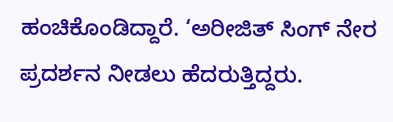ಹಂಚಿಕೊಂಡಿದ್ದಾರೆ. ‘ಅರೀಜಿತ್ ಸಿಂಗ್ ನೇರ ಪ್ರದರ್ಶನ ನೀಡಲು ಹೆದರುತ್ತಿದ್ದರು.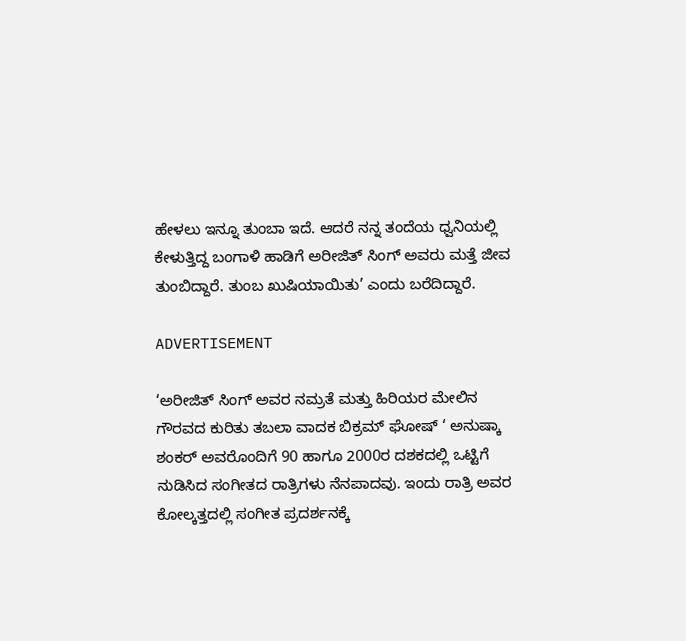ಹೇಳಲು ಇನ್ನೂ ತುಂಬಾ ಇದೆ. ಆದರೆ ನನ್ನ ತಂದೆಯ ಧ್ವನಿಯಲ್ಲಿ ಕೇಳುತ್ತಿದ್ದ ಬಂಗಾಳಿ ಹಾಡಿಗೆ ಅರೀಜಿತ್ ಸಿಂಗ್ ಅವರು ಮತ್ತೆ ಜೀವ ತುಂಬಿದ್ದಾರೆ. ತುಂಬ ಖುಷಿಯಾಯಿತು’ ಎಂದು ಬರೆದಿದ್ದಾರೆ.

ADVERTISEMENT

‘ಅರೀಜಿತ್ ಸಿಂಗ್ ಅವರ ನಮ್ರತೆ ಮತ್ತು ಹಿರಿಯರ ಮೇಲಿನ ಗೌರವದ ಕುರಿತು ತಬಲಾ ವಾದಕ ಬಿಕ್ರಮ್ ಘೋಷ್ ‘ ಅನುಷ್ಕಾ ಶಂಕರ್ ಅವರೊಂದಿಗೆ 90 ಹಾಗೂ 2000ರ ದಶಕದಲ್ಲಿ ಒಟ್ಟಿಗೆ ನುಡಿಸಿದ ಸಂಗೀತದ ರಾತ್ರಿಗಳು ನೆನಪಾದವು. ಇಂದು ರಾತ್ರಿ ಅವರ ಕೋಲ್ಕತ್ತದಲ್ಲಿ ಸಂಗೀತ ಪ್ರದರ್ಶನಕ್ಕೆ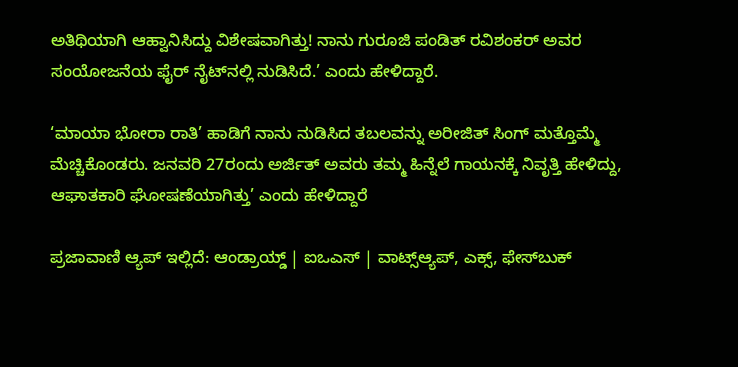ಅತಿಥಿಯಾಗಿ ಆಹ್ವಾನಿಸಿದ್ದು ವಿಶೇಷವಾಗಿತ್ತು! ನಾನು ಗುರೂಜಿ ಪಂಡಿತ್ ರವಿಶಂಕರ್ ಅವರ ಸಂಯೋಜನೆಯ ಫೈರ್ ನೈಟ್‌ನಲ್ಲಿ ನುಡಿಸಿದೆ.’ ಎಂದು ಹೇಳಿದ್ದಾರೆ.

‘ಮಾಯಾ ಭೋರಾ ರಾತಿ’ ಹಾಡಿಗೆ ನಾನು ನುಡಿಸಿದ ತಬಲವನ್ನು ಅರೀಜಿತ್ ಸಿಂಗ್ ಮತ್ತೊಮ್ಮೆ ಮೆಚ್ಚಿಕೊಂಡರು. ಜನವರಿ 27ರಂದು ಅರ್ಜಿತ್ ಅವರು ತಮ್ಮ ಹಿನ್ನೆಲೆ ಗಾಯನಕ್ಕೆ ನಿವೃತ್ತಿ ಹೇಳಿದ್ದು, ಆಘಾತಕಾರಿ ಘೋಷಣೆಯಾಗಿತ್ತು’ ಎಂದು ಹೇಳಿದ್ದಾರೆ

ಪ್ರಜಾವಾಣಿ ಆ್ಯಪ್ ಇಲ್ಲಿದೆ: ಆಂಡ್ರಾಯ್ಡ್ | ಐಒಎಸ್ | ವಾಟ್ಸ್ಆ್ಯಪ್, ಎಕ್ಸ್, ಫೇಸ್‌ಬುಕ್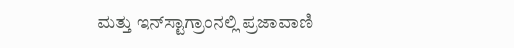ಮತ್ತು ಇನ್‌ಸ್ಟಾಗ್ರಾಂನಲ್ಲಿ ಪ್ರಜಾವಾಣಿ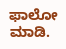ಫಾಲೋ ಮಾಡಿ.